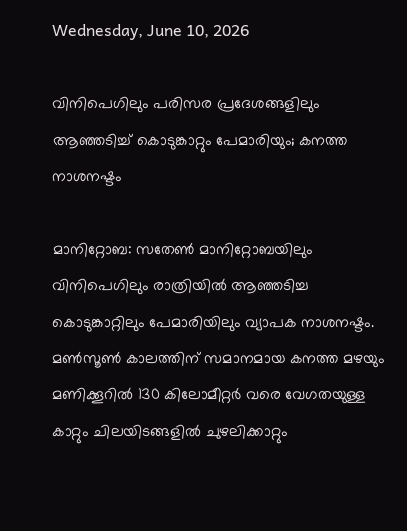Wednesday, June 10, 2026

വിനിപെഗിലും പരിസര പ്രദേശങ്ങളിലും ആഞ്ഞടിച്ച് കൊടുങ്കാറ്റും പേമാരിയും; കനത്ത നാശനഷ്ടം

മാനിറ്റോബ: സതേണ്‍ മാനിറ്റോബയിലും വിനിപെഗിലും രാത്രിയില്‍ ആഞ്ഞടിച്ച കൊടുങ്കാറ്റിലും പേമാരിയിലും വ്യാപക നാശനഷ്ടം. മണ്‍സൂണ്‍ കാലത്തിന് സമാനമായ കനത്ത മഴയും മണിക്കൂറില്‍ 130 കിലോമീറ്റര്‍ വരെ വേഗതയുള്ള കാറ്റും ചിലയിടങ്ങളില്‍ ചുഴലിക്കാറ്റും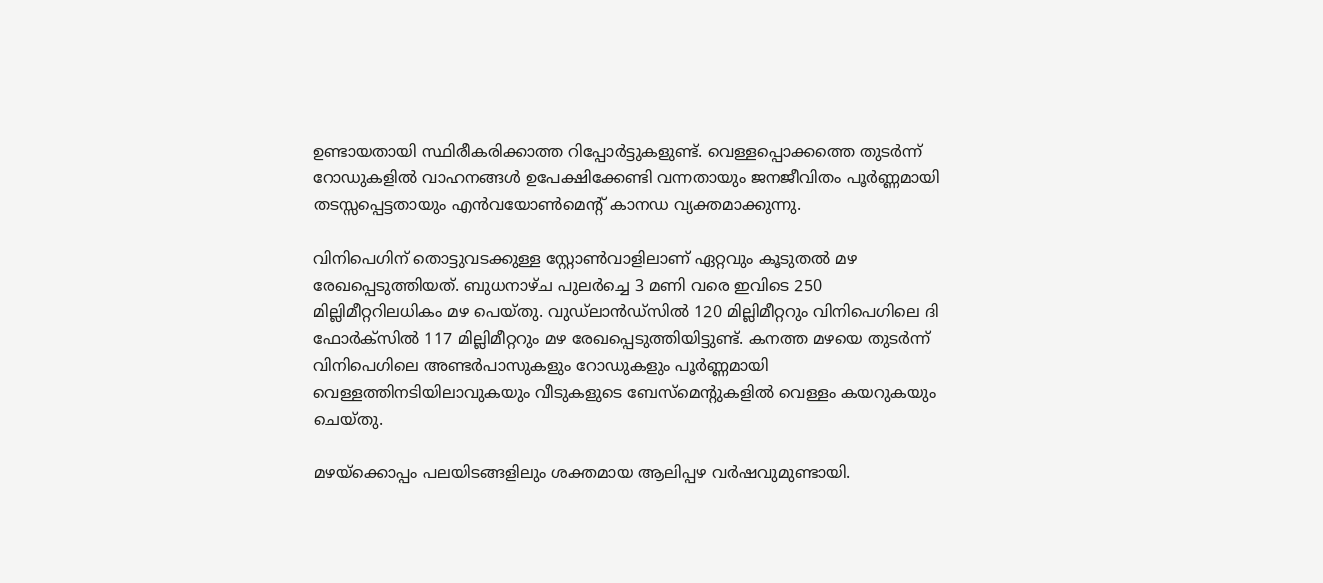ഉണ്ടായതായി സ്ഥിരീകരിക്കാത്ത റിപ്പോര്‍ട്ടുകളുണ്ട്. വെള്ളപ്പൊക്കത്തെ തുടര്‍ന്ന് റോഡുകളില്‍ വാഹനങ്ങള്‍ ഉപേക്ഷിക്കേണ്ടി വന്നതായും ജനജീവിതം പൂര്‍ണ്ണമായി തടസ്സപ്പെട്ടതായും എന്‍വയോണ്‍മെന്റ് കാനഡ വ്യക്തമാക്കുന്നു.

വിനിപെഗിന് തൊട്ടുവടക്കുള്ള സ്റ്റോണ്‍വാളിലാണ് ഏറ്റവും കൂടുതല്‍ മഴ രേഖപ്പെടുത്തിയത്. ബുധനാഴ്ച പുലര്‍ച്ചെ 3 മണി വരെ ഇവിടെ 250 മില്ലിമീറ്ററിലധികം മഴ പെയ്തു. വുഡ്ലാന്‍ഡ്സില്‍ 120 മില്ലിമീറ്ററും വിനിപെഗിലെ ദി ഫോര്‍ക്‌സില്‍ 117 മില്ലിമീറ്ററും മഴ രേഖപ്പെടുത്തിയിട്ടുണ്ട്. കനത്ത മഴയെ തുടര്‍ന്ന് വിനിപെഗിലെ അണ്ടര്‍പാസുകളും റോഡുകളും പൂര്‍ണ്ണമായി വെള്ളത്തിനടിയിലാവുകയും വീടുകളുടെ ബേസ്മെന്റുകളില്‍ വെള്ളം കയറുകയും ചെയ്തു.

മഴയ്ക്കൊപ്പം പലയിടങ്ങളിലും ശക്തമായ ആലിപ്പഴ വര്‍ഷവുമുണ്ടായി.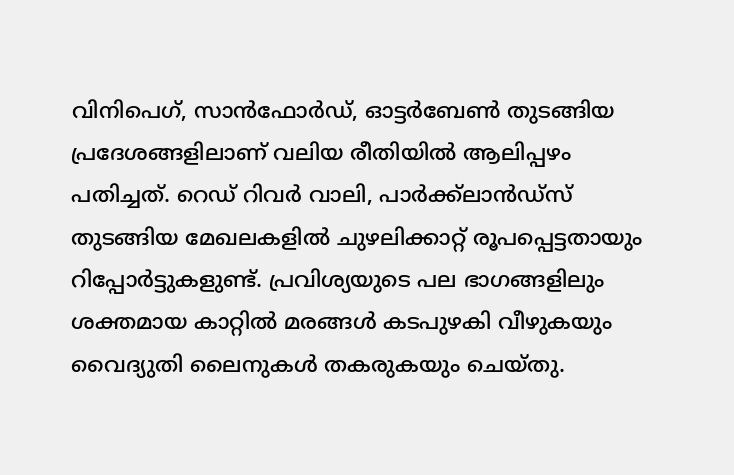വിനിപെഗ്, സാന്‍ഫോര്‍ഡ്, ഓട്ടര്‍ബേണ്‍ തുടങ്ങിയ പ്രദേശങ്ങളിലാണ് വലിയ രീതിയില്‍ ആലിപ്പഴം പതിച്ചത്. റെഡ് റിവര്‍ വാലി, പാര്‍ക്ക്ലാന്‍ഡ്സ് തുടങ്ങിയ മേഖലകളില്‍ ചുഴലിക്കാറ്റ് രൂപപ്പെട്ടതായും റിപ്പോര്‍ട്ടുകളുണ്ട്. പ്രവിശ്യയുടെ പല ഭാഗങ്ങളിലും ശക്തമായ കാറ്റില്‍ മരങ്ങള്‍ കടപുഴകി വീഴുകയും വൈദ്യുതി ലൈനുകള്‍ തകരുകയും ചെയ്തു.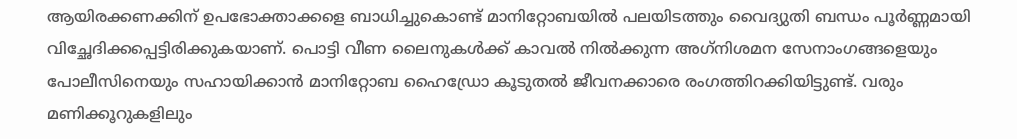ആയിരക്കണക്കിന് ഉപഭോക്താക്കളെ ബാധിച്ചുകൊണ്ട് മാനിറ്റോബയില്‍ പലയിടത്തും വൈദ്യുതി ബന്ധം പൂര്‍ണ്ണമായി വിച്ഛേദിക്കപ്പെട്ടിരിക്കുകയാണ്. പൊട്ടി വീണ ലൈനുകള്‍ക്ക് കാവല്‍ നില്‍ക്കുന്ന അഗ്‌നിശമന സേനാംഗങ്ങളെയും പോലീസിനെയും സഹായിക്കാന്‍ മാനിറ്റോബ ഹൈഡ്രോ കൂടുതല്‍ ജീവനക്കാരെ രംഗത്തിറക്കിയിട്ടുണ്ട്. വരും മണിക്കൂറുകളിലും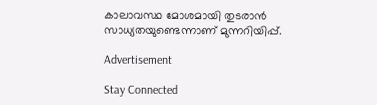കാലാവസ്ഥ മോശമായി തുടരാന്‍ സാധ്യതയുണ്ടെന്നാണ് മുന്നറിയിപ്പ്.

Advertisement

Stay Connected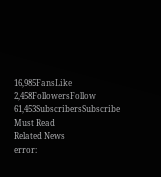16,985FansLike
2,458FollowersFollow
61,453SubscribersSubscribe
Must Read
Related News
error: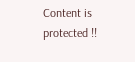Content is protected !!